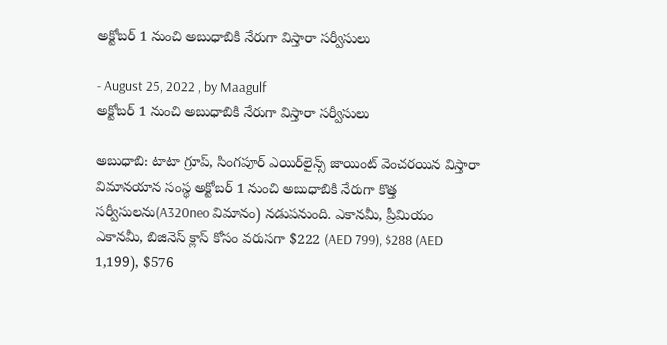అక్టోబర్ 1 నుంచి అబుధాబికి నేరుగా విస్తారా సర్వీసులు

- August 25, 2022 , by Maagulf
అక్టోబర్ 1 నుంచి అబుధాబికి నేరుగా విస్తారా సర్వీసులు

అబుధాబి: టాటా గ్రూప్, సింగపూర్ ఎయిర్‌లైన్స్ జాయింట్ వెంచరయిన విస్తారా విమానయాన సంస్థ అక్టోబర్ 1 నుంచి అబుధాబికి నేరుగా కొత్త సర్వీసులను(A320neo విమానం) నడుపనుంది. ఎకానమీ, ప్రీమియం ఎకానమీ, బిజినెస్ క్లాస్ కోసం వరుసగా $222 (AED 799), $288 (AED 1,199), $576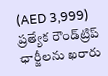(AED 3,999) ప్రత్యేక రౌండ్‌ట్రిప్ ఛార్జీలను ఖరారు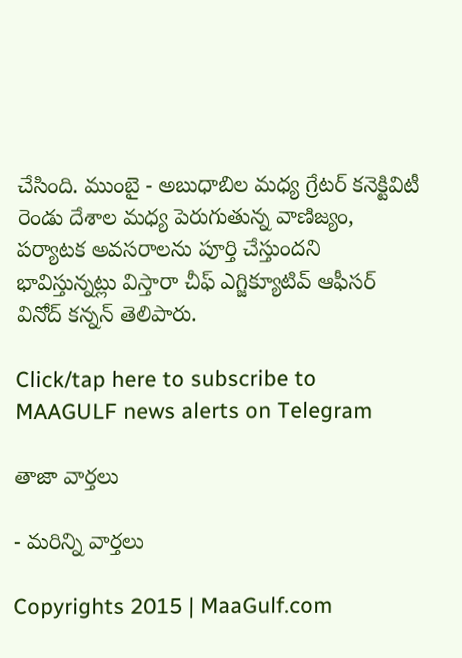చేసింది. ముంబై - అబుధాబిల మధ్య గ్రేటర్ కనెక్టివిటీ రెండు దేశాల మధ్య పెరుగుతున్న వాణిజ్యం, పర్యాటక అవసరాలను పూర్తి చేస్తుందని భావిస్తున్నట్లు విస్తారా చీఫ్ ఎగ్జిక్యూటివ్ ఆఫీసర్ వినోద్ కన్నన్ తెలిపారు.

Click/tap here to subscribe to MAAGULF news alerts on Telegram

తాజా వార్తలు

- మరిన్ని వార్తలు

Copyrights 2015 | MaaGulf.com